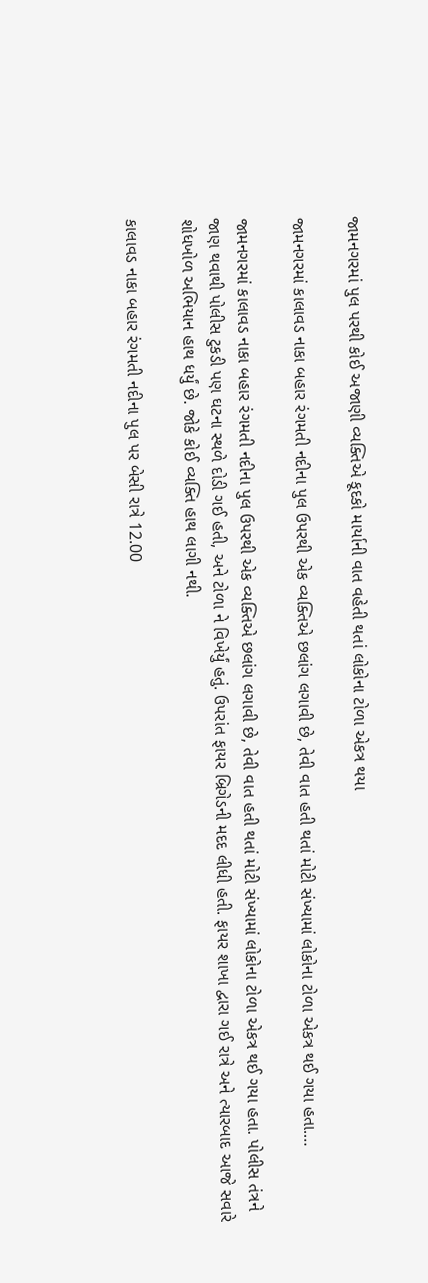જામનગરમાં પુલ પરથી કોઈ અજાણી વ્યક્તિએ કૂદકો માર્યાની વાત વહેતી થતાં લોકોના ટોળા એકત્ર થયા

જામનગરમાં કાલાવડ નાકા બહાર રંગમતી નદીના પુલ ઉપરથી એક વ્યક્તિએ છલાંગ લગાવી છે, તેવી વાત હતી થતાં મોટી સંખ્યામાં લોકોના ટોળા એકત્ર થઈ ગયા હતા.…

જામનગરમાં કાલાવડ નાકા બહાર રંગમતી નદીના પુલ ઉપરથી એક વ્યક્તિએ છલાંગ લગાવી છે, તેવી વાત હતી થતાં મોટી સંખ્યામાં લોકોના ટોળા એકત્ર થઈ ગયા હતા. પોલીસ તંત્રને જાણ થવાથી પોલીસ ટુકડી પણ ઘટના સ્થળે દોડી ગઈ હતી, અને ટોળા ને વિખેર્યું હતું. ઉપરાંત ફાયર બ્રિગેડની મદદ લીધી હતી. ફાયર શાખા દ્વારા ગઈ રાત્રે અને ત્યારબાદ આજે સવારે શોધખોળ અભિયાન હાથ ધર્યું છે. જોકે કોઈ વ્યક્તિ હાથ લાગી નથી.

કાલાવડ નાકા બહાર રંગમતી નદીના પુલ પર બેસી રાત્રે 12.00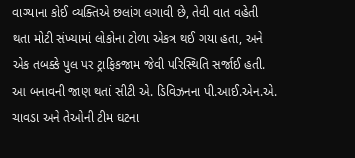વાગ્યાના કોઈ વ્યક્તિએ છલાંગ લગાવી છે, તેવી વાત વહેતી થતા મોટી સંખ્યામાં લોકોના ટોળા એકત્ર થઈ ગયા હતા, અને એક તબક્કે પુલ પર ટ્રાફિકજામ જેવી પરિસ્થિતિ સર્જાઈ હતી. આ બનાવની જાણ થતાં સીટી એ. ડિવિઝનના પી.આઈ.એન.એ. ચાવડા અને તેઓની ટીમ ઘટના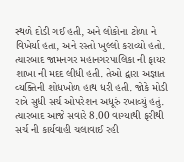સ્થળે દોડી ગઈ હતી, અને લોકોના ટોળા ને વિખેર્યા હતા, અને રસ્તો ખુલ્લો કરાવ્યો હતો.
ત્યારબાદ જામનગર મહાનગરપાલિકા ની ફાયર શાખા ની મદદ લીધી હતી. તેઓ દ્વારા અજ્ઞાત વ્યક્તિની શોધખોળ હાથ ધરી હતી. જોકે મોડી રાત્રે સુધી સર્ચ ઓપરેશન અધૂરું રખાવ્યું હતું. ત્યારબાદ આજે સવારે 8.00 વાગ્યાથી ફરીથી સર્ચ ની કાર્યવાહી ચલાવાઈ રહી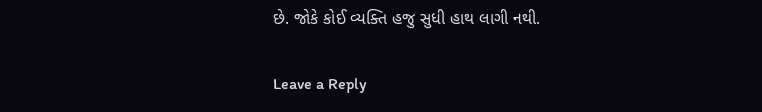છે. જોકે કોઈ વ્યક્તિ હજુ સુધી હાથ લાગી નથી.

Leave a Reply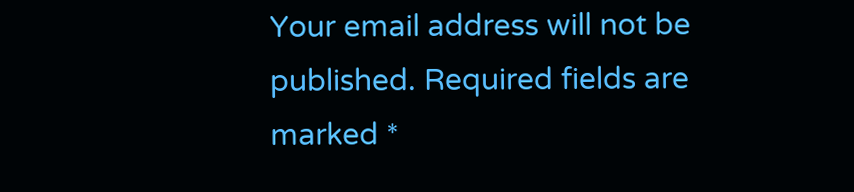Your email address will not be published. Required fields are marked *